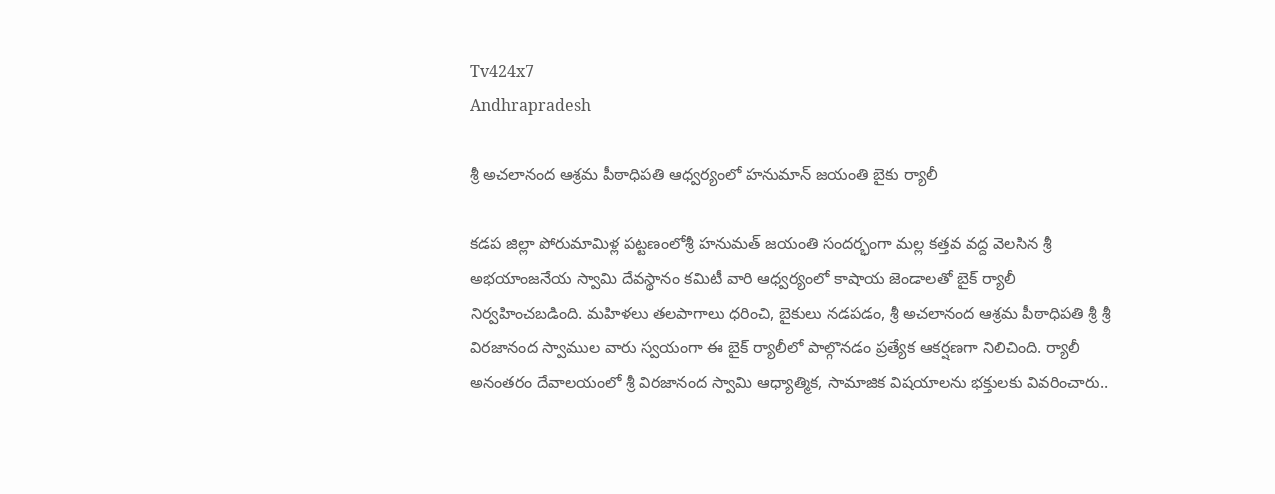Tv424x7
Andhrapradesh

శ్రీ అచలానంద ఆశ్రమ పీఠాధిపతి ఆధ్వర్యంలో హనుమాన్ జయంతి బైకు ర్యాలీ

కడప జిల్లా పోరుమామిళ్ల పట్టణంలోశ్రీ హనుమత్ జయంతి సందర్భంగా మల్ల కత్తవ వద్ద వెలసిన శ్రీ అభయాంజనేయ స్వామి దేవస్థానం కమిటీ వారి ఆధ్వర్యంలో కాషాయ జెండాలతో బైక్ ర్యాలీ నిర్వహించబడింది. మహిళలు తలపాగాలు ధరించి, బైకులు నడపడం, శ్రీ అచలానంద ఆశ్రమ పీఠాధిపతి శ్రీ శ్రీ విరజానంద స్వాముల వారు స్వయంగా ఈ బైక్ ర్యాలీలో పాల్గొనడం ప్రత్యేక ఆకర్షణగా నిలిచింది. ర్యాలీ అనంతరం దేవాలయంలో శ్రీ విరజానంద స్వామి ఆధ్యాత్మిక, సామాజిక విషయాలను భక్తులకు వివరించారు..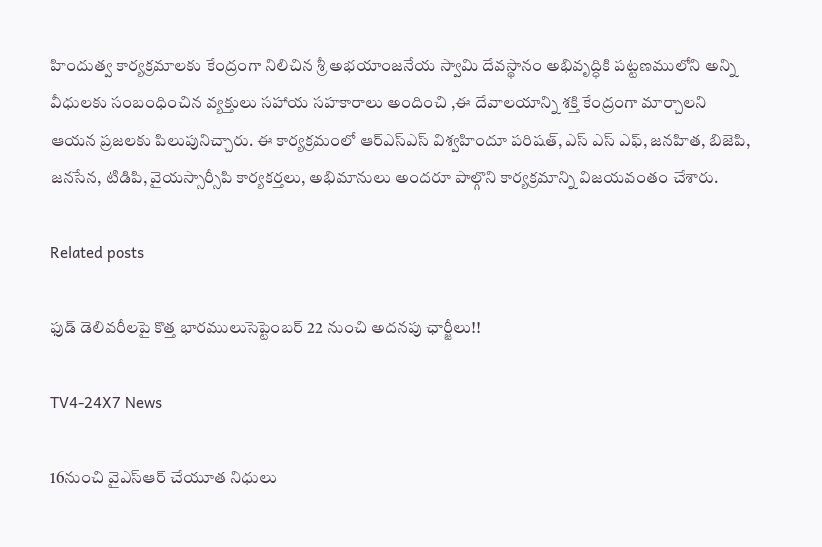హిందుత్వ కార్యక్రమాలకు కేంద్రంగా నిలిచిన శ్రీ అభయాంజనేయ స్వామి దేవస్థానం అభివృద్ధికి పట్టణములోని అన్ని వీధులకు సంబంధించిన వ్యక్తులు సహాయ సహకారాలు అందించి ,ఈ దేవాలయాన్ని శక్తి కేంద్రంగా మార్చాలని ఆయన ప్రజలకు పిలుపునిచ్చారు. ఈ కార్యక్రమంలో ఆర్ఎస్ఎస్ విశ్వహిందూ పరిషత్, ఎస్ ఎస్ ఎఫ్, జనహిత, బిజెపి, జనసేన, టిడిపి, వైయస్సార్సీపి కార్యకర్తలు, అభిమానులు అందరూ పాల్గొని కార్యక్రమాన్ని విజయవంతం చేశారు.

Related posts

ఫుడ్ డెలివరీలపై కొత్త భారములుసెప్టెంబర్ 22 నుంచి అదనపు ఛార్జీలు!!

TV4-24X7 News

16నుంచి వైఎస్ఆర్ చేయూత నిధులు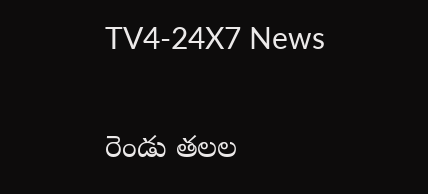TV4-24X7 News

రెండు తలల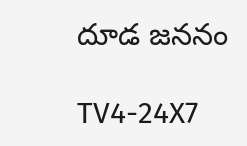దూడ జననం

TV4-24X7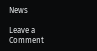News

Leave a Comment